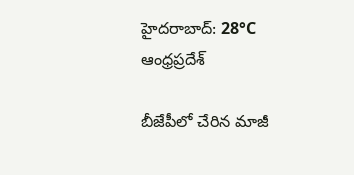హైదరాబాద్: 28°C
ఆంధ్రప్రదేశ్

బీజేపీలో చేరిన మాజీ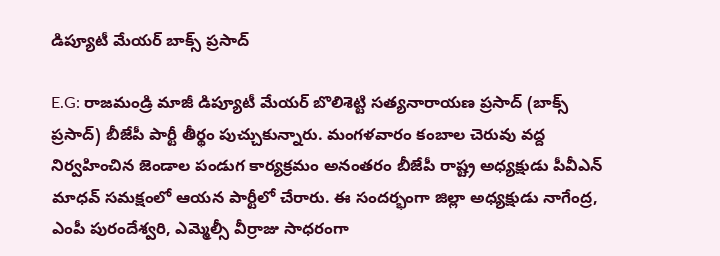డిప్యూటీ మేయర్ బాక్స్ ప్రసాద్

E.G: రాజమండ్రి మాజీ డిప్యూటీ మేయర్ బొలిశెట్టి సత్యనారాయణ ప్రసాద్ (బాక్స్ ప్రసాద్) బీజేపీ పార్టీ తీర్థం పుచ్చుకున్నారు. మంగళవారం కంబాల చెరువు వద్ద నిర్వహించిన జెండాల పండుగ కార్యక్రమం అనంతరం బీజేపీ రాష్ట్ర అధ్యక్షుడు పీవీఎన్ మాధవ్ సమక్షంలో ఆయన పార్టీలో చేరారు. ఈ సందర్భంగా జిల్లా అధ్యక్షుడు నాగేంద్ర, ఎంపీ పురందేశ్వరి, ఎమ్మెల్సీ వీర్రాజు సాధరంగా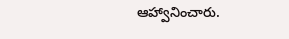ఆహ్వానించారు.